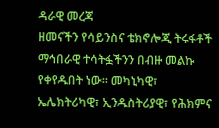ዳራዊ መረጃ
ዘመናችን የሳይንስና ቴክኖሎጂ ትሩፋቶች ማኅበራዊ ተሳትፏችንን በብዙ መልኩ የቀየዱበት ነው፡፡ መካኒካዊ፣ ኤሌክትሪካዊ፣ ኢንዱስትሪያዊ፣ የሕክምና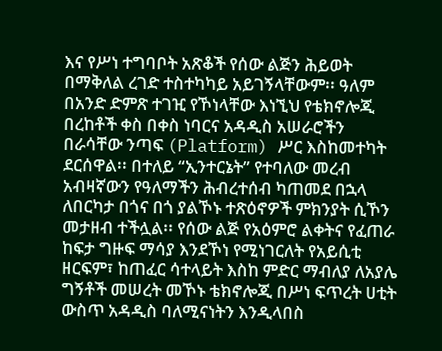እና የሥነ ተግባቦት አጽቆች የሰው ልጅን ሕይወት በማቅለል ረገድ ተስተካካይ አይገኝላቸውም፡፡ ዓለም በአንድ ድምጽ ተገዢ የኾነላቸው እነኚህ የቴክኖሎጂ በረከቶች ቀስ በቀስ ነባርና አዳዲስ አሠራሮችን በራሳቸው ንጣፍ (Platform) ሥር እስከመተካት ደርሰዋል፡፡ በተለይ “ኢንተርኔት” የተባለው መረብ አብዛኛውን የዓለማችን ሕብረተሰብ ካጠመደ በኋላ ለበርካታ በጎና በጎ ያልኾኑ ተጽዕኖዎች ምክንያት ሲኾን መታዘብ ተችሏል፡፡ የሰው ልጅ የአዕምሮ ልቀትና የፈጠራ ከፍታ ግዙፍ ማሳያ እንደኾነ የሚነገርለት የአይሲቲ ዘርፍም፣ ከጠፈር ሳተላይት እስከ ምድር ማብለያ ለአያሌ ግኝቶች መሠረት መኾኑ ቴክኖሎጂ በሥነ ፍጥረት ሀቲት ውስጥ አዳዲስ ባለሚናነትን እንዲላበስ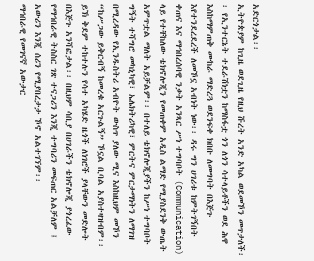አድርጎታል፡፡
ኢትዮጵያም ከጊዜ ወደጊዜ የዚህ ሹረት አንድ አካል ወደመኾን መጥታለች፡፡ የኢንተርኔት ተደራሽነቷን ከማስፋቷ ጎን ለጎን ሳተላይቶችን ወደ ሕዋ እስከማምጠቅ ሙከራ ማድረጓ ወደንፍቀ ክበቡ ለመግባት በእጅጉ እየተንደረደረች ለመኾኗ አብነት ነው፡፡ ዳሩ ግን ሀገሪቱ ከምትገኝበት ቀጠና እና ማኅበረሰባዊ ንቃት አንጻር ሥነ ተግባቦት (Communication) ላይ የተቸከለው ቴክኖሎጂን የመጠቀም አዲስ ልማድ የሚያስደንቅ ውጤት አምጥቷል ማለት አይቻልም፡፡ በተለይ ቴክኖሎጂያችን ከሥነ ተግባቦት ግኝት ተሻግሮ መካኒካዊ፣ ኤሌክትሪካዊ፣ ምርትና ምርታማነትን ለማገዝ በሚረዳው የኢንዱስትሪ አብዮት ውስጥ ያለው ሚና እስከዚህም መኾን “ከሥጋው ይቅርብኝ ከመረቁ አርጉልኝ” ኾኗል ቢባል አያስተዛዝብም፡፡ ይኽ ቅደም ተከተሉን የሳተ አካሄድ ዜጎች ለነገሮች ያላቸውን መድሎት በእጅጉ አንሻፎታል፡፡ በዚህም ሳቢያ በሀገራችን ቴክኖሎጂ ያጎረፈው የማኅበራዊ ትስስር ገጽ ተናጋሪን እንጂ ተግባሪን መፍጠር አልቻለም ፤ አውሪን እንጂ ሰሪን የሚያበረታታ ኾኖ አልተገኘም፡፡
ማኅበራዊ የመገናኛ አውታር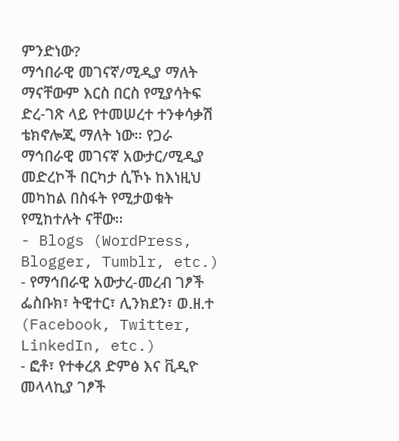ምንድነው?
ማኅበራዊ መገናኛ/ሚዲያ ማለት ማናቸውም እርስ በርስ የሚያሳትፍ ድረ-ገጽ ላይ የተመሠረተ ተንቀሳቃሽ ቴክኖሎጂ ማለት ነው። የጋራ ማኅበራዊ መገናኛ አውታር/ሚዲያ መድረኮች በርካታ ሲኾኑ ከእነዚህ መካከል በስፋት የሚታወቁት የሚከተሉት ናቸው፡፡
- Blogs (WordPress, Blogger, Tumblr, etc.)
- የማኅበራዊ አውታረ-መረብ ገፆች ፌስቡክ፣ ትዊተር፣ ሊንክደን፣ ወ.ዘ.ተ (Facebook, Twitter, LinkedIn, etc.)
- ፎቶ፣ የተቀረጸ ድምፅ እና ቪዲዮ መላላኪያ ገፆች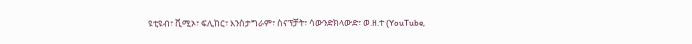ዩቲዩብ፣ ቪሚኦ፣ ፍሊከር፣ እንስታግራም፣ ስናፕቻት፣ ሳውንድክላውድ፣ ወ.ዘ.ተ (YouTube,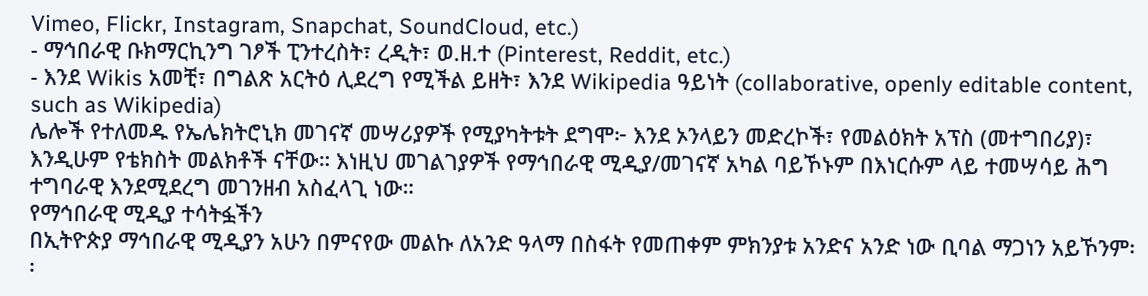Vimeo, Flickr, Instagram, Snapchat, SoundCloud, etc.)
- ማኅበራዊ ቡክማርኪንግ ገፆች ፒንተረስት፣ ረዲት፣ ወ.ዘ.ተ (Pinterest, Reddit, etc.)
- እንደ Wikis አመቺ፣ በግልጽ አርትዕ ሊደረግ የሚችል ይዘት፣ እንደ Wikipedia ዓይነት (collaborative, openly editable content, such as Wikipedia)
ሌሎች የተለመዱ የኤሌክትሮኒክ መገናኛ መሣሪያዎች የሚያካትቱት ደግሞ፦ እንደ ኦንላይን መድረኮች፣ የመልዕክት አፕስ (መተግበሪያ)፣ እንዲሁም የቴክስት መልክቶች ናቸው። እነዚህ መገልገያዎች የማኅበራዊ ሚዲያ/መገናኛ አካል ባይኾኑም በእነርሱም ላይ ተመሣሳይ ሕግ ተግባራዊ እንደሚደረግ መገንዘብ አስፈላጊ ነው።
የማኅበራዊ ሚዲያ ተሳትፏችን
በኢትዮጵያ ማኅበራዊ ሚዲያን አሁን በምናየው መልኩ ለአንድ ዓላማ በስፋት የመጠቀም ምክንያቱ አንድና አንድ ነው ቢባል ማጋነን አይኾንም፡፡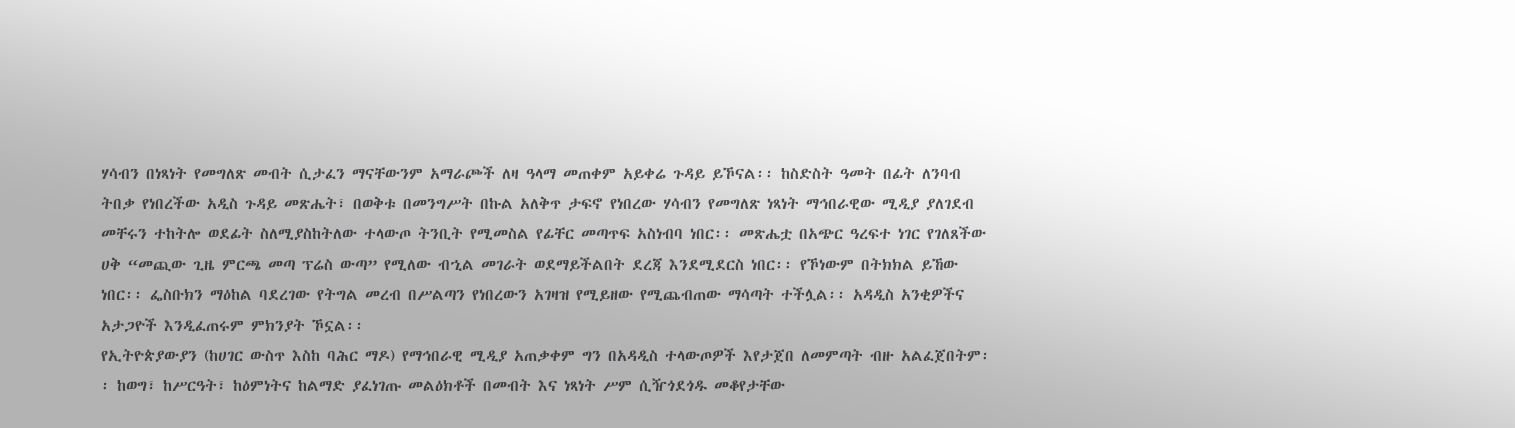ሃሳብን በነጻነት የመግለጽ መብት ሲታፈን ማናቸውንም አማራጮች ለዛ ዓላማ መጠቀም አይቀሬ ጉዳይ ይኾናል፡፡ ከስድስት ዓመት በፊት ለንባብ ትበቃ የነበረችው አዲስ ጉዳይ መጽሔት፣ በወቅቱ በመንግሥት በኩል አለቅጥ ታፍኖ የነበረው ሃሳብን የመግለጽ ነጻነት ማኅበራዊው ሚዲያ ያለገደብ መቸሩን ተከትሎ ወደፊት ስለሚያስከትለው ተላውጦ ትንቢት የሚመስል የፊቸር መጣጥፍ አስነብባ ነበር፡፡ መጽሔቷ በአጭር ዓረፍተ ነገር የገለጸችው ሀቅ “መጪው ጊዜ ምርጫ መጣ ፕሬስ ውጣ” የሚለው ብኂል መገራት ወደማይችልበት ደረጃ እንደሚደርስ ነበር፡፡ የኾነውም በትክክል ይኸው ነበር፡፡ ፌስቡክን ማዕከል ባደረገው የትግል መረብ በሥልጣን የነበረውን አገዛዝ የሚይዘው የሚጨብጠው ማሳጣት ተችሏል፡፡ አዳዲስ አንቂዎችና አታጋዮች እንዲፈጠሩም ምክንያት ኾኗል፡፡
የኢትዮጵያውያን (ከሀገር ውስጥ እስከ ባሕር ማዶ) የማኅበራዊ ሚዲያ አጠቃቀም ግን በአዳዲስ ተላውጦዎች እየታጀበ ለመምጣት ብዙ አልፈጀበትም፡፡ ከወግ፣ ከሥርዓት፣ ከዕምነትና ከልማድ ያፈነገጡ መልዕክቶች በመብት እና ነጻነት ሥም ሲዥጎደጎዱ መቆየታቸው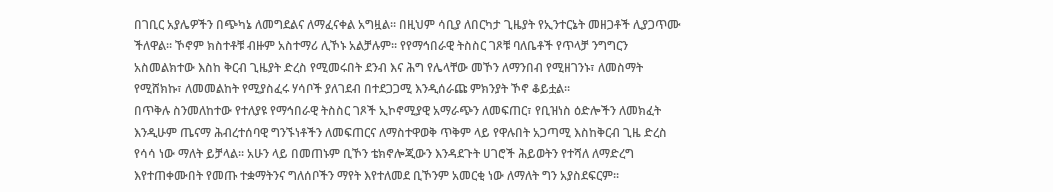በገቢር አያሌዎችን በጭካኔ ለመግደልና ለማፈናቀል አግዟል፡፡ በዚህም ሳቢያ ለበርካታ ጊዜያት የኢንተርኔት መዘጋቶች ሊያጋጥሙ ችለዋል፡፡ ኾኖም ክስተቶቹ ብዙም አስተማሪ ሊኾኑ አልቻሉም፡፡ የየማኅበራዊ ትስስር ገጾቹ ባለቤቶች የጥላቻ ንግግርን አስመልክተው እስከ ቅርብ ጊዜያት ድረስ የሚመሩበት ደንብ እና ሕግ የሌላቸው መኾን ለማንበብ የሚዘገንኑ፣ ለመስማት የሚሸክኩ፣ ለመመልከት የሚያስፈሩ ሃሳቦች ያለገደብ በተደጋጋሚ እንዲሰራጩ ምክንያት ኾኖ ቆይቷል፡፡
በጥቅሉ ስንመለከተው የተለያዩ የማኅበራዊ ትስስር ገጾች ኢኮኖሚያዊ አማራጭን ለመፍጠር፣ የቢዝነስ ዕድሎችን ለመክፈት እንዲሁም ጤናማ ሕብረተሰባዊ ግንኙነቶችን ለመፍጠርና ለማስተዋወቅ ጥቅም ላይ የዋሉበት አጋጣሚ እስከቅርብ ጊዜ ድረስ የሳሳ ነው ማለት ይቻላል፡፡ አሁን ላይ በመጠኑም ቢኾን ቴክኖሎጂውን እንዳደጉት ሀገሮች ሕይወትን የተሻለ ለማድረግ እየተጠቀሙበት የመጡ ተቋማትንና ግለሰቦችን ማየት እየተለመደ ቢኾንም አመርቂ ነው ለማለት ግን አያስደፍርም፡፡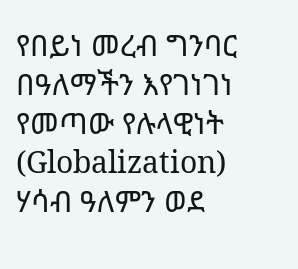የበይነ መረብ ግንባር
በዓለማችን እየገነገነ የመጣው የሉላዊነት (Globalization) ሃሳብ ዓለምን ወደ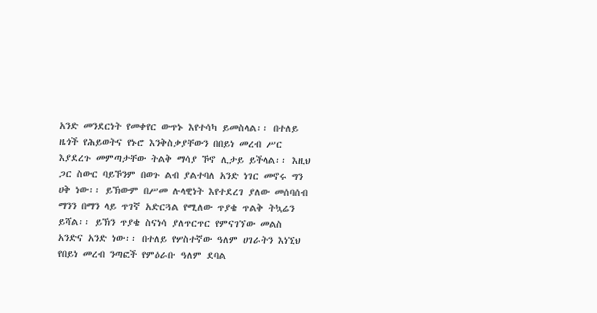አንድ መንደርነት የመቀየር ውጥኑ እየተሳካ ይመስላል፡፡ በተለይ ዜጎች የሕይወትና የኑሮ እንቅስቃያቸውን በበይነ መረብ ሥር እያደረጉ መምጣታቸው ትልቅ ማሳያ ኾኖ ሊታይ ይችላል፡፡ እዚህ ጋር ስውር ባይኾንም በወጉ ልብ ያልተባለ አንድ ነገር መኖሩ ግን ሀቅ ነው፡፡ ይኽውም በሥመ ሉላዊነት እየተደረገ ያለው መሰባሰብ ማንን በማን ላይ ጥገኛ አድርጓል የሚለው ጥያቄ ጥልቅ ትኳሬን ይሻል፡፡ ይኽን ጥያቄ ስናነሳ ያለጥርጥር የምናገኘው መልስ አንድና አንድ ነው፡፡ በተለይ የሦስተኛው ዓለም ሀገራትን እነኚህ የበይነ መረብ ንጣፎች የምዕራቡ ዓለም ደባል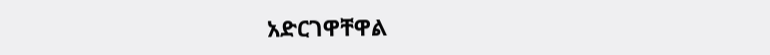አድርገዋቸዋል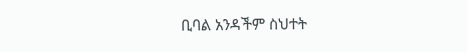ቢባል አንዳችም ስህተት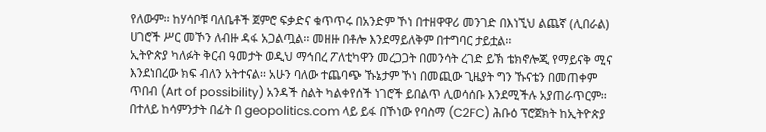የለውም፡፡ ከሃሳቦቹ ባለቤቶች ጀምሮ ፍቃድና ቁጥጥሩ በአንድም ኾነ በተዘዋዋሪ መንገድ በእነኚህ ልጨኛ (ሊበራል) ሀገሮች ሥር መኾን ለብዙ ዳፋ አጋልጧል፡፡ መዘዙ በቶሎ እንደማይለቅም በተግባር ታይቷል፡፡
ኢትዮጵያ ካለፉት ቅርብ ዓመታት ወዲህ ማኅበረ ፖለቲካዋን መረጋጋት በመንሳት ረገድ ይኽ ቴክኖሎጂ የማይናቅ ሚና እንደነበረው ክፍ ብለን አትተናል፡፡ አሁን ባለው ተጨባጭ ኹኔታም ኾነ በመጪው ጊዜያት ግን ኹናቴን በመጠቀም ጥበብ (Art of possibility) አንዳች ስልት ካልቀየሰች ነገሮች ይበልጥ ሊወሳሰቡ እንደሚችሉ አያጠራጥርም፡፡ በተለይ ከሳምንታት በፊት በ geopolitics.com ላይ ይፋ በኾነው የባስማ (C2FC) ሕቡዕ ፕሮጀክት ከኢትዮጵያ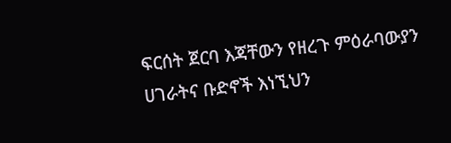ፍርሰት ጀርባ እጃቸውን የዘረጉ ምዕራባውያን ሀገራትና ቡድኖች እነኚህን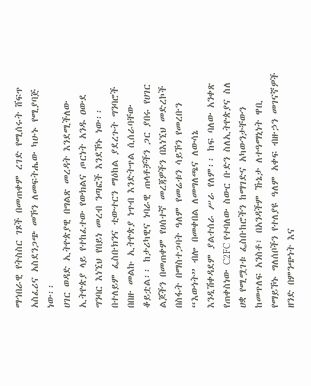ማኅበራዊ የትስስር ገጾች በመጠቀም ረገድ የሚሰሩት ሸፍጥ አስፈሪና አስደንጋጭ መኾን ለመፍትሔው ካሁኑ የሚያባጅ ነው፡፡
ሀገር ወዳድ ኢትዮጵያዊ በግልጽ መረዳት እንደሚችለው ኢትዮጵያ ላይ የተከፈተው የውክልና ጦርነት አንዱ ዐውደ ግንባር እነኚህ የበይነ መረብ ንጣፎች እንደኾኑ ነው፡፡ በተለይም ፌስቡክንና ቲውተርን ማዕከል ያደረጉት ግንባሮች በበዙ መልኩ ኢትዮጵያ ነጥብ እንድትጥል ሲሰራባቸው ቆይቷል፡፡ ከታሪካዊና ነባራዊ ጠላቶቻችን ጋር ያበሩ የሀገር ልጆችን በመጠቀም የሀሰተኛ መረጃዎችን በእነኚህ መድረኮች በስፋት በማስተጋባት ዓለም የመሬቱን ሳይኾን የመረቡን “እውነት” ብሎ በመቀበል ለመግለጫና ለውሳኔ እንዲሽቀዳደም ያልተሰራ ሥራ የለም፡፡ ከፍ ባለው አንቀጽ የጠቀስነው C2FC የተባለው ስውር ቡድን ስለኢትዮጵያና ስለ ሀቋ የሚሟገቱ ፌስቡከሮችን ከማገድና አካውንታቸውን ከመጥለፍ አንስቶ፣ በአንዳችም ኹኔታ ለተዓማኒነት ዋቢ የማይኾኑ ግለሰቦችን የተለያዩ ዓለም አቀፍ ብዙኃን መገናኛዎች ዘንድ በምንጭነት እና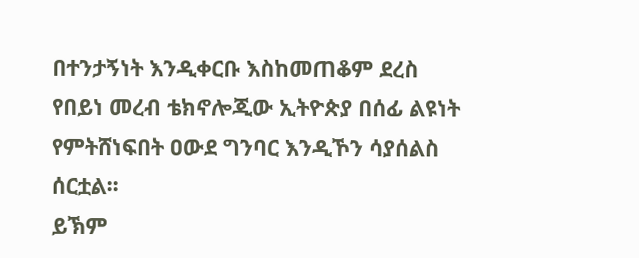በተንታኝነት እንዲቀርቡ እስከመጠቆም ደረስ የበይነ መረብ ቴክኖሎጂው ኢትዮጵያ በሰፊ ልዩነት የምትሸነፍበት ዐውደ ግንባር እንዲኾን ሳያሰልስ ሰርቷል፡፡
ይኽም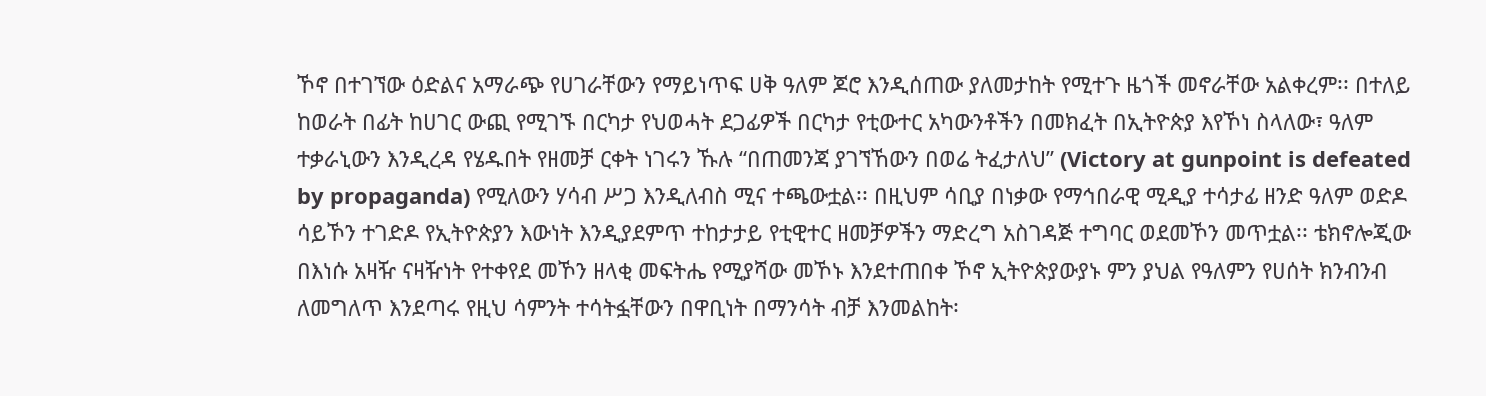ኾኖ በተገኘው ዕድልና አማራጭ የሀገራቸውን የማይነጥፍ ሀቅ ዓለም ጆሮ እንዲሰጠው ያለመታከት የሚተጉ ዜጎች መኖራቸው አልቀረም፡፡ በተለይ ከወራት በፊት ከሀገር ውጪ የሚገኙ በርካታ የህወሓት ደጋፊዎች በርካታ የቲውተር አካውንቶችን በመክፈት በኢትዮጵያ እየኾነ ስላለው፣ ዓለም ተቃራኒውን እንዲረዳ የሄዱበት የዘመቻ ርቀት ነገሩን ኹሉ “በጠመንጃ ያገኘኸውን በወሬ ትፈታለህ” (Victory at gunpoint is defeated by propaganda) የሚለውን ሃሳብ ሥጋ እንዲለብስ ሚና ተጫውቷል፡፡ በዚህም ሳቢያ በነቃው የማኅበራዊ ሚዲያ ተሳታፊ ዘንድ ዓለም ወድዶ ሳይኾን ተገድዶ የኢትዮጵያን እውነት እንዲያደምጥ ተከታታይ የቲዊተር ዘመቻዎችን ማድረግ አስገዳጅ ተግባር ወደመኾን መጥቷል፡፡ ቴክኖሎጂው በእነሱ አዛዥ ናዛዥነት የተቀየደ መኾን ዘላቂ መፍትሔ የሚያሻው መኾኑ እንደተጠበቀ ኾኖ ኢትዮጵያውያኑ ምን ያህል የዓለምን የሀሰት ክንብንብ ለመግለጥ እንደጣሩ የዚህ ሳምንት ተሳትፏቸውን በዋቢነት በማንሳት ብቻ እንመልከት፡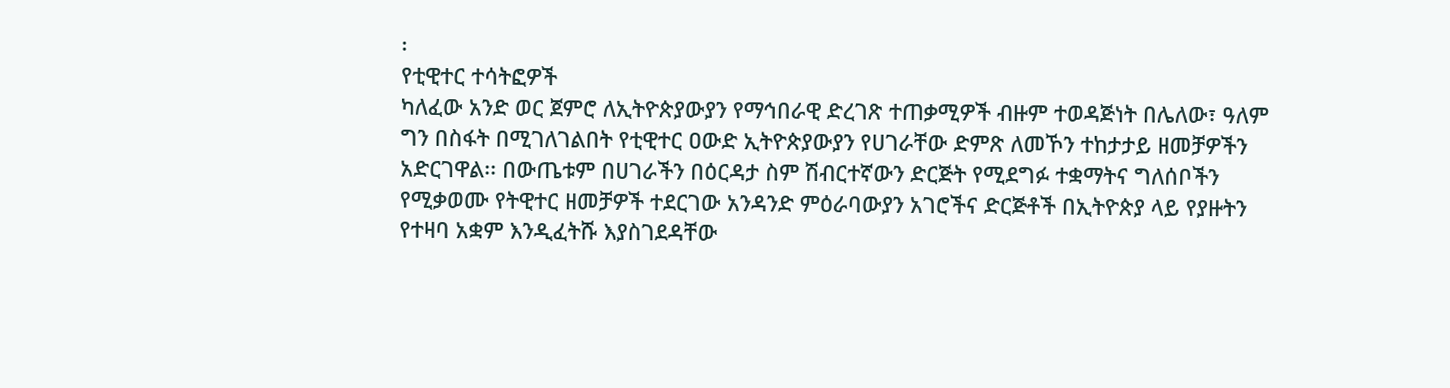፡
የቲዊተር ተሳትፎዎች
ካለፈው አንድ ወር ጀምሮ ለኢትዮጵያውያን የማኅበራዊ ድረገጽ ተጠቃሚዎች ብዙም ተወዳጅነት በሌለው፣ ዓለም ግን በስፋት በሚገለገልበት የቲዊተር ዐውድ ኢትዮጵያውያን የሀገራቸው ድምጽ ለመኾን ተከታታይ ዘመቻዎችን አድርገዋል፡፡ በውጤቱም በሀገራችን በዕርዳታ ስም ሽብርተኛውን ድርጅት የሚደግፉ ተቋማትና ግለሰቦችን የሚቃወሙ የትዊተር ዘመቻዎች ተደርገው አንዳንድ ምዕራባውያን አገሮችና ድርጅቶች በኢትዮጵያ ላይ የያዙትን የተዛባ አቋም እንዲፈትሹ እያስገደዳቸው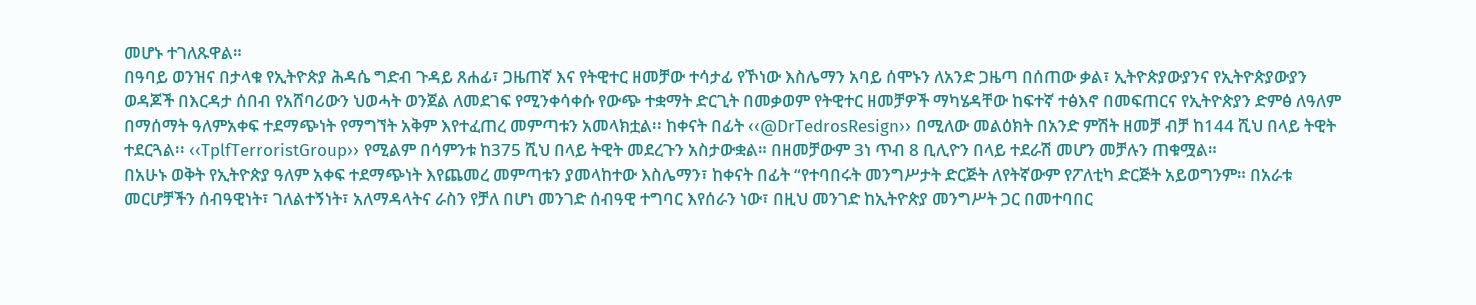መሆኑ ተገለጹዋል።
በዓባይ ወንዝና በታላቁ የኢትዮጵያ ሕዳሴ ግድብ ጉዳይ ጸሐፊ፣ ጋዜጠኛ እና የትዊተር ዘመቻው ተሳታፊ የኾነው እስሌማን አባይ ሰሞኑን ለአንድ ጋዜጣ በሰጠው ቃል፣ ኢትዮጵያውያንና የኢትዮጵያውያን ወዳጆች በእርዳታ ሰበብ የአሸባሪውን ህወሓት ወንጀል ለመደገፍ የሚንቀሳቀሱ የውጭ ተቋማት ድርጊት በመቃወም የትዊተር ዘመቻዎች ማካሄዳቸው ከፍተኛ ተፅእኖ በመፍጠርና የኢትዮጵያን ድምፅ ለዓለም በማሰማት ዓለምአቀፍ ተደማጭነት የማግኘት አቅም እየተፈጠረ መምጣቱን አመላክቷል፡፡ ከቀናት በፊት ‹‹@DrTedrosResign›› በሚለው መልዕክት በአንድ ምሽት ዘመቻ ብቻ ከ144 ሺህ በላይ ትዊት ተደርጓል፡፡ ‹‹TplfTerroristGroup›› የሚልም በሳምንቱ ከ375 ሺህ በላይ ትዊት መደረጉን አስታውቋል። በዘመቻውም 3ነ ጥብ 8 ቢሊዮን በላይ ተደራሽ መሆን መቻሉን ጠቁሟል።
በአሁኑ ወቅት የኢትዮጵያ ዓለም አቀፍ ተደማጭነት እየጨመረ መምጣቱን ያመላከተው እስሌማን፣ ከቀናት በፊት “የተባበሩት መንግሥታት ድርጅት ለየትኛውም የፖለቲካ ድርጅት አይወግንም። በአራቱ መርሆቻችን ሰብዓዊነት፣ ገለልተኝነት፣ አለማዳላትና ራስን የቻለ በሆነ መንገድ ሰብዓዊ ተግባር እየሰራን ነው፣ በዚህ መንገድ ከኢትዮጵያ መንግሥት ጋር በመተባበር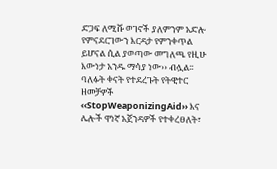ድጋፍ ለሚሹ ወገኖች ያለምንም አድሎ የምናደርገውን እርዳታ የምንቀጥል ይሆናል ሲል ያወጣው መግለጫ የዚሁ እውነታ አንዱ ማሳያ ነው›› ብሏል፡፡
ባለፉት ቀናት የተደረጉት የትዊተር ዘመቻዎች ‹‹StopWeaponizingAid›› እና ሌሎች ዋነኛ አጀንዳዎች የተቀረፀለት፣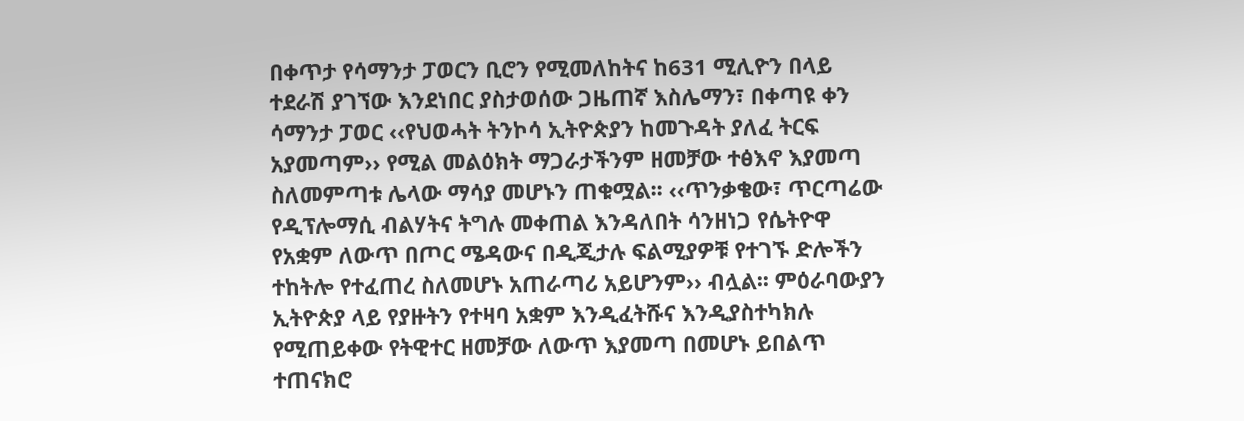በቀጥታ የሳማንታ ፓወርን ቢሮን የሚመለከትና ከ631 ሚሊዮን በላይ ተደራሽ ያገኘው እንደነበር ያስታወሰው ጋዜጠኛ እስሌማን፣ በቀጣዩ ቀን ሳማንታ ፓወር ‹‹የህወሓት ትንኮሳ ኢትዮጵያን ከመጉዳት ያለፈ ትርፍ አያመጣም›› የሚል መልዕክት ማጋራታችንም ዘመቻው ተፅእኖ እያመጣ ስለመምጣቱ ሌላው ማሳያ መሆኑን ጠቁሟል፡፡ ‹‹ጥንቃቄው፣ ጥርጣሬው የዲፕሎማሲ ብልሃትና ትግሉ መቀጠል እንዳለበት ሳንዘነጋ የሴትዮዋ የአቋም ለውጥ በጦር ሜዳውና በዲጂታሉ ፍልሚያዎቹ የተገኙ ድሎችን ተከትሎ የተፈጠረ ስለመሆኑ አጠራጣሪ አይሆንም›› ብሏል፡፡ ምዕራባውያን ኢትዮጵያ ላይ የያዙትን የተዛባ አቋም እንዲፈትሹና እንዲያስተካክሉ የሚጠይቀው የትዊተር ዘመቻው ለውጥ እያመጣ በመሆኑ ይበልጥ ተጠናክሮ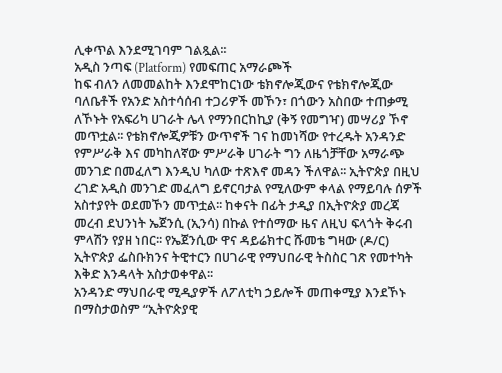ሊቀጥል እንደሚገባም ገልጿል፡፡
አዲስ ንጣፍ (Platform) የመፍጠር አማራጮች
ከፍ ብለን ለመመልከት እንደሞከርነው ቴክኖሎጂውና የቴክኖሎጂው ባለቤቶች የአንድ አስተሳሰብ ተጋሪዎች መኾን፣ በጎውን አስበው ተጠቃሚ ለኾኑት የአፍሪካ ሀገራት ሌላ የማንበርከኪያ (ቅኝ የመግዣ) መሣሪያ ኾኖ መጥቷል፡፡ የቴክኖሎጂዎቹን ውጥኖች ገና ከመነሻው የተረዱት አንዳንድ የምሥራቅ እና መካከለኛው ምሥራቅ ሀገራት ግን ለዜጎቻቸው አማራጭ መንገድ በመፈለግ እንዲህ ካለው ተጽእኖ መዳን ችለዋል፡፡ ኢትዮጵያ በዚህ ረገድ አዲስ መንገድ መፈለግ ይኖርባታል የሚለውም ቀላል የማይባሉ ሰዎች አስተያየት ወደመኾን መጥቷል፡፡ ከቀናት በፊት ታዲያ በኢትዮጵያ መረጃ መረብ ደህንነት ኤጀንሲ (ኢንሳ) በኩል የተሰማው ዜና ለዚህ ፍላጎት ቅሩብ ምላሽን የያዘ ነበር፡፡ የኤጀንሲው ዋና ዳይሬክተር ሹመቴ ግዛው (ዶ/ር) ኢትዮጵያ ፌስቡክንና ትዊተርን በሀገራዊ የማህበራዊ ትስስር ገጽ የመተካት እቅድ እንዳላት አስታወቀዋል፡፡
አንዳንድ ማህበራዊ ሚዲያዎች ለፖለቲካ ኃይሎች መጠቀሚያ እንደኾኑ በማስታወስም “ኢትዮጵያዊ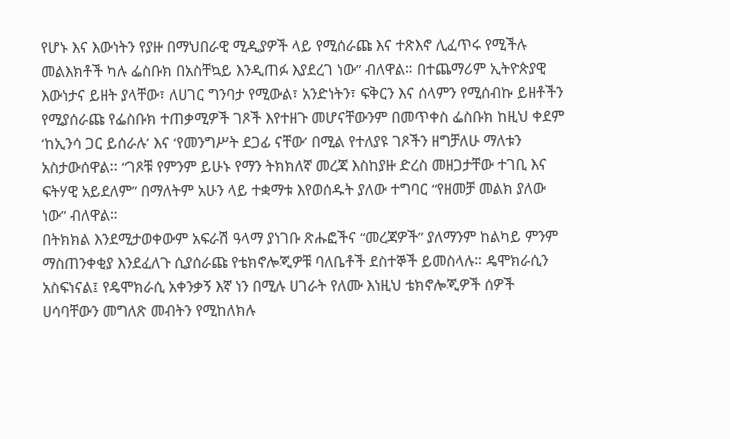የሆኑ እና እውነትን የያዙ በማህበራዊ ሚዲያዎች ላይ የሚሰራጩ እና ተጽእኖ ሊፈጥሩ የሚችሉ መልእክቶች ካሉ ፌስቡክ በአስቸኳይ እንዲጠፉ እያደረገ ነው” ብለዋል። በተጨማሪም ኢትዮጵያዊ እውነታና ይዘት ያላቸው፣ ለሀገር ግንባታ የሚውል፣ አንድነትን፣ ፍቅርን እና ሰላምን የሚሰብኩ ይዘቶችን የሚያሰራጩ የፌስቡክ ተጠቃሚዎች ገጾች እየተዘጉ መሆናቸውንም በመጥቀስ ፌስቡክ ከዚህ ቀደም ‘ከኢንሳ ጋር ይሰራሉ’ እና ‘የመንግሥት ደጋፊ ናቸው’ በሚል የተለያዩ ገጾችን ዘግቻለሁ ማለቱን አስታውሰዋል፡፡ “ገጾቹ የምንም ይሁኑ የማን ትክክለኛ መረጃ እስከያዙ ድረስ መዘጋታቸው ተገቢ እና ፍትሃዊ አይደለም” በማለትም አሁን ላይ ተቋማቱ እየወሰዱት ያለው ተግባር “የዘመቻ መልክ ያለው ነው” ብለዋል።
በትክክል እንደሚታወቀውም አፍራሽ ዓላማ ያነገቡ ጽሑፎችና “መረጃዎች” ያለማንም ከልካይ ምንም ማስጠንቀቂያ እንደፈለጉ ሲያሰራጩ የቴክኖሎጂዎቹ ባለቤቶች ደስተኞች ይመስላሉ። ዴሞክራሲን አስፍነናል፤ የዴሞክራሲ አቀንቃኝ እኛ ነን በሚሉ ሀገራት የለሙ እነዚህ ቴክኖሎጂዎች ሰዎች ሀሳባቸውን መግለጽ መብትን የሚከለክሉ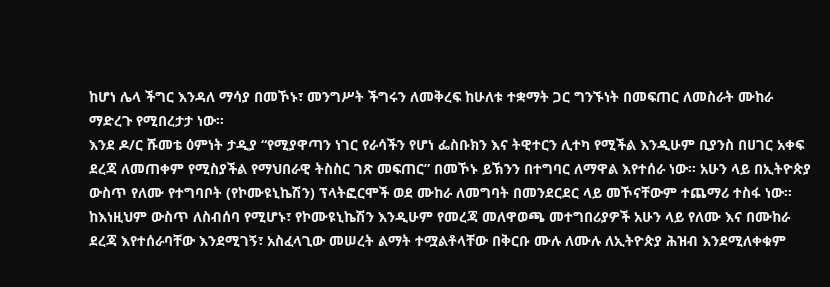ከሆነ ሌላ ችግር እንዳለ ማሳያ በመኾኑ፣ መንግሥት ችግሩን ለመቅረፍ ከሁለቱ ተቋማት ጋር ግንኙነት በመፍጠር ለመስራት ሙከራ ማድረጉ የሚበረታታ ነው።
እንደ ዶ/ር ሹመቴ ዕምነት ታዲያ “የሚያዋጣን ነገር የራሳችን የሆነ ፌስቡክን እና ትዊተርን ሊተካ የሚችል እንዲሁም ቢያንስ በሀገር አቀፍ ደረጃ ለመጠቀም የሚስያችል የማህበራዊ ትስስር ገጽ መፍጠር” በመኾኑ ይኽንን በተግባር ለማዋል እየተሰራ ነው። አሁን ላይ በኢትዮጵያ ውስጥ የለሙ የተግባቦት (የኮሙዩኒኬሽን) ፕላትፎርሞች ወደ ሙከራ ለመግባት በመንደርደር ላይ መኾናቸውም ተጨማሪ ተስፋ ነው። ከእነዚህም ውስጥ ለስብሰባ የሚሆኑ፣ የኮሙዩኒኬሽን እንዲሁም የመረጃ መለዋወጫ መተግበሪያዎች አሁን ላይ የለሙ እና በሙከራ ደረጃ እየተሰራባቸው እንደሚገኝ፣ አስፈላጊው መሠረት ልማት ተሟልቶላቸው በቅርቡ ሙሉ ለሙሉ ለኢትዮጵያ ሕዝብ እንደሚለቀቁም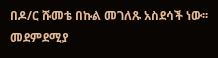በዶ/ር ሹመቴ በኩል መገለጹ አስደሳች ነው፡፡
መደምደሚያ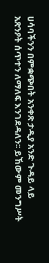ሀሳባችንን በምቋጭበት አንቀጽ ታዲያ አንድ ጉዳይ ላይ አጽንዖት ሰጥተን ለማለፍ እንገደዳለን፡፡ ይኸውም መንግሥት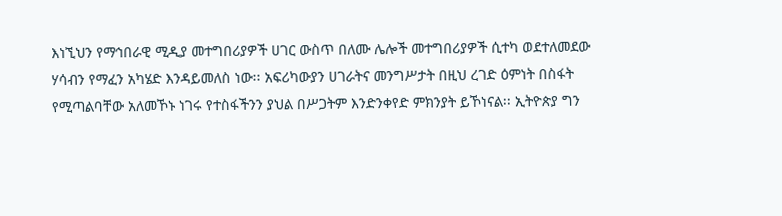እነኚህን የማኅበራዊ ሚዲያ መተግበሪያዎች ሀገር ውስጥ በለሙ ሌሎች መተግበሪያዎች ሲተካ ወደተለመደው ሃሳብን የማፈን አካሄድ እንዳይመለስ ነው፡፡ አፍሪካውያን ሀገራትና መንግሥታት በዚህ ረገድ ዕምነት በስፋት የሚጣልባቸው አለመኾኑ ነገሩ የተስፋችንን ያህል በሥጋትም እንድንቀየድ ምክንያት ይኾነናል፡፡ ኢትዮጵያ ግን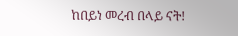ከበይነ መረብ በላይ ናት!